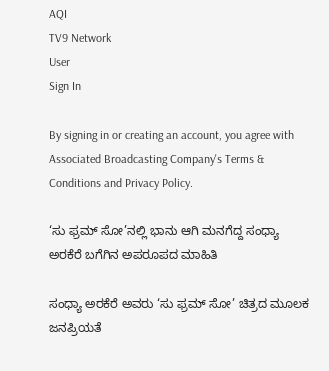AQI
TV9 Network
User
Sign In

By signing in or creating an account, you agree with Associated Broadcasting Company's Terms & Conditions and Privacy Policy.

‘ಸು ಫ್ರಮ್ ಸೋ’ನಲ್ಲಿ ಭಾನು ಆಗಿ ಮನಗೆದ್ದ ಸಂಧ್ಯಾ ಅರಕೆರೆ ಬಗೆಗಿನ ಅಪರೂಪದ ಮಾಹಿತಿ

ಸಂಧ್ಯಾ ಅರಕೆರೆ ಅವರು ‘ಸು ಫ್ರಮ್ ಸೋ’ ಚಿತ್ರದ ಮೂಲಕ ಜನಪ್ರಿಯತೆ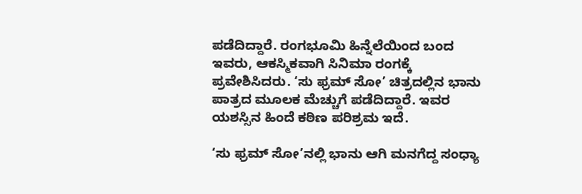ಪಡೆದಿದ್ದಾರೆ. ರಂಗಭೂಮಿ ಹಿನ್ನೆಲೆಯಿಂದ ಬಂದ ಇವರು, ಆಕಸ್ಮಿಕವಾಗಿ ಸಿನಿಮಾ ರಂಗಕ್ಕೆ ಪ್ರವೇಶಿಸಿದರು. ‘ಸು ಫ್ರಮ್ ಸೋ’ ಚಿತ್ರದಲ್ಲಿನ ಭಾನು ಪಾತ್ರದ ಮೂಲಕ ಮೆಚ್ಚುಗೆ ಪಡೆದಿದ್ದಾರೆ. ಇವರ ಯಶಸ್ಸಿನ ಹಿಂದೆ ಕಠಿಣ ಪರಿಶ್ರಮ ಇದೆ.

‘ಸು ಫ್ರಮ್ ಸೋ’ನಲ್ಲಿ ಭಾನು ಆಗಿ ಮನಗೆದ್ದ ಸಂಧ್ಯಾ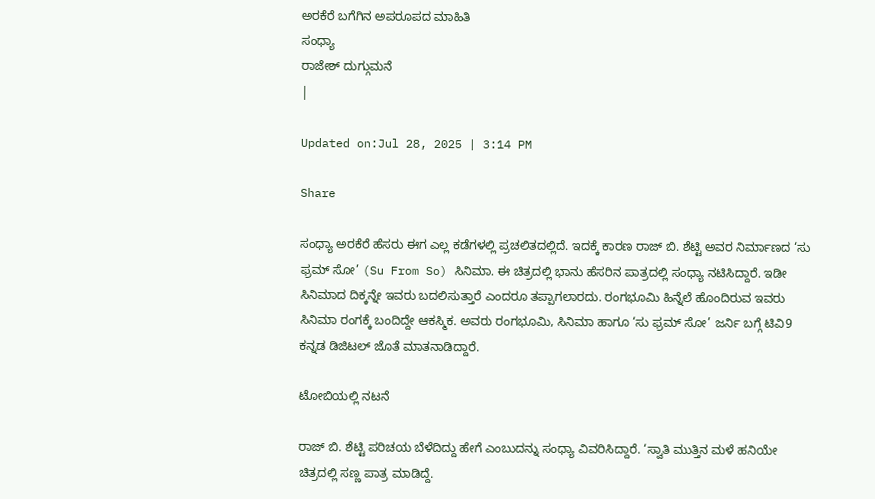ಅರಕೆರೆ ಬಗೆಗಿನ ಅಪರೂಪದ ಮಾಹಿತಿ
ಸಂಧ್ಯಾ
ರಾಜೇಶ್ ದುಗ್ಗುಮನೆ
|

Updated on:Jul 28, 2025 | 3:14 PM

Share

ಸಂಧ್ಯಾ ಅರಕೆರೆ ಹೆಸರು ಈಗ ಎಲ್ಲ ಕಡೆಗಳಲ್ಲಿ ಪ್ರಚಲಿತದಲ್ಲಿದೆ. ಇದಕ್ಕೆ ಕಾರಣ ರಾಜ್ ಬಿ. ಶೆಟ್ಟಿ ಅವರ ನಿರ್ಮಾಣದ ‘ಸು ಫ್ರಮ್ ಸೋ’ (Su From So) ಸಿನಿಮಾ. ಈ ಚಿತ್ರದಲ್ಲಿ ಭಾನು ಹೆಸರಿನ ಪಾತ್ರದಲ್ಲಿ ಸಂಧ್ಯಾ ನಟಿಸಿದ್ದಾರೆ. ಇಡೀ ಸಿನಿಮಾದ ದಿಕ್ಕನ್ನೇ ಇವರು ಬದಲಿಸುತ್ತಾರೆ ಎಂದರೂ ತಪ್ಪಾಗಲಾರದು. ರಂಗಭೂಮಿ ಹಿನ್ನೆಲೆ ಹೊಂದಿರುವ ಇವರು ಸಿನಿಮಾ ರಂಗಕ್ಕೆ ಬಂದಿದ್ದೇ ಆಕಸ್ಮಿಕ. ಅವರು ರಂಗಭೂಮಿ, ಸಿನಿಮಾ ಹಾಗೂ ‘ಸು ಫ್ರಮ್ ಸೋ’ ಜರ್ನಿ ಬಗ್ಗೆ ಟಿವಿ9 ಕನ್ನಡ ಡಿಜಿಟಲ್ ಜೊತೆ ಮಾತನಾಡಿದ್ದಾರೆ.

ಟೋಬಿಯಲ್ಲಿ ನಟನೆ

ರಾಜ್ ಬಿ. ಶೆಟ್ಟಿ ಪರಿಚಯ ಬೆಳೆದಿದ್ದು ಹೇಗೆ ಎಂಬುದನ್ನು ಸಂಧ್ಯಾ ವಿವರಿಸಿದ್ದಾರೆ. ‘ಸ್ವಾತಿ ಮುತ್ತಿನ ಮಳೆ ಹನಿಯೇ ಚಿತ್ರದಲ್ಲಿ ಸಣ್ಣ ಪಾತ್ರ ಮಾಡಿದ್ದೆ.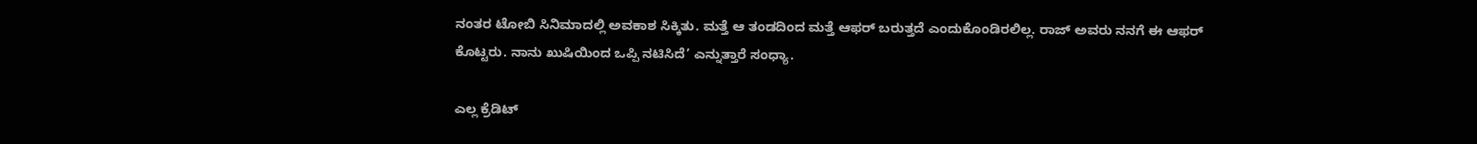ನಂತರ ಟೋಬಿ ಸಿನಿಮಾದಲ್ಲಿ ಅವಕಾಶ ಸಿಕ್ಕಿತು. ಮತ್ತೆ ಆ ತಂಡದಿಂದ ಮತ್ತೆ ಆಫರ್ ಬರುತ್ತದೆ ಎಂದುಕೊಂಡಿರಲಿಲ್ಲ. ರಾಜ್ ಅವರು ನನಗೆ ಈ ಆಫರ್ ಕೊಟ್ಟರು. ನಾನು ಖುಷಿಯಿಂದ ಒಪ್ಪಿ ನಟಿಸಿದೆ’ ಎನ್ನುತ್ತಾರೆ ಸಂಧ್ಯಾ.

ಎಲ್ಲ ಕ್ರೆಡಿಟ್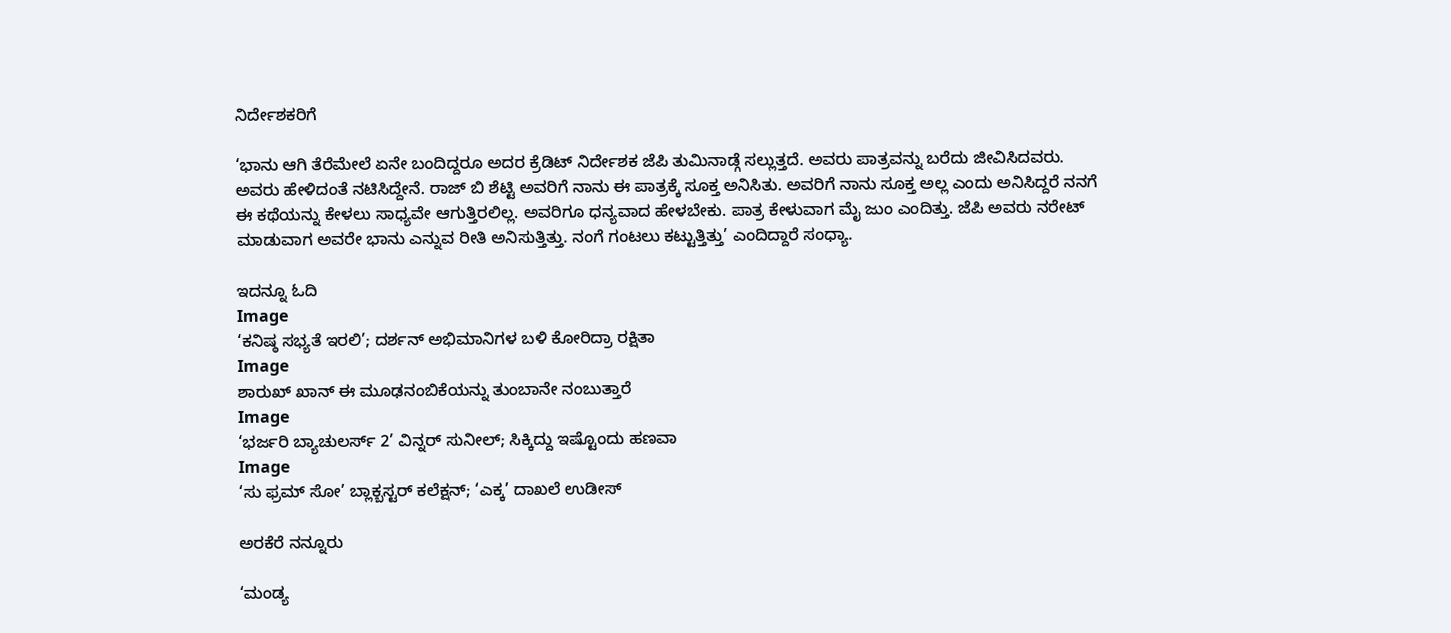ನಿರ್ದೇಶಕರಿಗೆ

‘ಭಾನು ಆಗಿ ತೆರೆಮೇಲೆ ಏನೇ ಬಂದಿದ್ದರೂ ಅದರ ಕ್ರೆಡಿಟ್ ನಿರ್ದೇಶಕ ಜೆಪಿ ತುಮಿನಾಡ್ಗೆ ಸಲ್ಲುತ್ತದೆ. ಅವರು ಪಾತ್ರವನ್ನು ಬರೆದು ಜೀವಿಸಿದವರು. ಅವರು ಹೇಳಿದಂತೆ ನಟಿಸಿದ್ದೇನೆ. ರಾಜ್ ಬಿ ಶೆಟ್ಟಿ ಅವರಿಗೆ ನಾನು ಈ ಪಾತ್ರಕ್ಕೆ ಸೂಕ್ತ ಅನಿಸಿತು. ಅವರಿಗೆ ನಾನು ಸೂಕ್ತ ಅಲ್ಲ ಎಂದು ಅನಿಸಿದ್ದರೆ ನನಗೆ ಈ ಕಥೆಯನ್ನು ಕೇಳಲು ಸಾಧ್ಯವೇ ಆಗುತ್ತಿರಲಿಲ್ಲ. ಅವರಿಗೂ ಧನ್ಯವಾದ ಹೇಳಬೇಕು. ಪಾತ್ರ ಕೇಳುವಾಗ ಮೈ ಜುಂ ಎಂದಿತ್ತು. ಜೆಪಿ ಅವರು ನರೇಟ್ ಮಾಡುವಾಗ ಅವರೇ ಭಾನು ಎನ್ನುವ ರೀತಿ ಅನಿಸುತ್ತಿತ್ತು. ನಂಗೆ ಗಂಟಲು ಕಟ್ಟುತ್ತಿತ್ತು’ ಎಂದಿದ್ದಾರೆ ಸಂಧ್ಯಾ.

ಇದನ್ನೂ ಓದಿ
Image
‘ಕನಿಷ್ಠ ಸಭ್ಯತೆ ಇರಲಿ’; ದರ್ಶನ್ ಅಭಿಮಾನಿಗಳ ಬಳಿ ಕೋರಿದ್ರಾ ರಕ್ಷಿತಾ
Image
ಶಾರುಖ್ ಖಾನ್ ಈ ಮೂಢನಂಬಿಕೆಯನ್ನು ತುಂಬಾನೇ ನಂಬುತ್ತಾರೆ
Image
‘ಭರ್ಜರಿ ಬ್ಯಾಚುಲರ್ಸ್ 2’ ವಿನ್ನರ್ ಸುನೀಲ್; ಸಿಕ್ಕಿದ್ದು ಇಷ್ಟೊಂದು ಹಣವಾ
Image
‘ಸು ಫ್ರಮ್ ಸೋ’ ಬ್ಲಾಕ್ಬಸ್ಟರ್ ಕಲೆಕ್ಷನ್; ‘ಎಕ್ಕ’ ದಾಖಲೆ ಉಡೀಸ್

ಅರಕೆರೆ ನನ್ನೂರು

‘ಮಂಡ್ಯ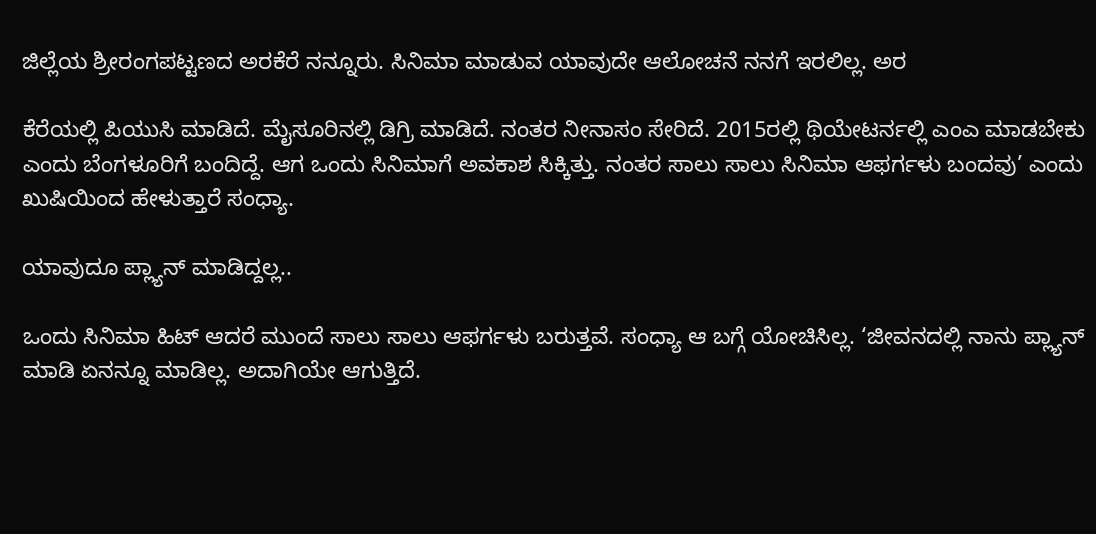ಜಿಲ್ಲೆಯ ಶ್ರೀರಂಗಪಟ್ಟಣದ ಅರಕೆರೆ ನನ್ನೂರು. ಸಿನಿಮಾ ಮಾಡುವ ಯಾವುದೇ ಆಲೋಚನೆ ನನಗೆ ಇರಲಿಲ್ಲ. ಅರ

ಕೆರೆಯಲ್ಲಿ ಪಿಯುಸಿ ಮಾಡಿದೆ. ಮೈಸೂರಿನಲ್ಲಿ ಡಿಗ್ರಿ ಮಾಡಿದೆ. ನಂತರ ನೀನಾಸಂ ಸೇರಿದೆ. 2015ರಲ್ಲಿ ಥಿಯೇಟರ್ನಲ್ಲಿ ಎಂಎ ಮಾಡಬೇಕು ಎಂದು ಬೆಂಗಳೂರಿಗೆ ಬಂದಿದ್ದೆ. ಆಗ ಒಂದು ಸಿನಿಮಾಗೆ ಅವಕಾಶ ಸಿಕ್ಕಿತ್ತು. ನಂತರ ಸಾಲು ಸಾಲು ಸಿನಿಮಾ ಆಫರ್ಗಳು ಬಂದವು’ ಎಂದು ಖುಷಿಯಿಂದ ಹೇಳುತ್ತಾರೆ ಸಂಧ್ಯಾ.

ಯಾವುದೂ ಪ್ಲ್ಯಾನ್ ಮಾಡಿದ್ದಲ್ಲ..

ಒಂದು ಸಿನಿಮಾ ಹಿಟ್ ಆದರೆ ಮುಂದೆ ಸಾಲು ಸಾಲು ಆಫರ್ಗಳು ಬರುತ್ತವೆ. ಸಂಧ್ಯಾ ಆ ಬಗ್ಗೆ ಯೋಚಿಸಿಲ್ಲ. ‘ಜೀವನದಲ್ಲಿ ನಾನು ಪ್ಲ್ಯಾನ್ ಮಾಡಿ ಏನನ್ನೂ ಮಾಡಿಲ್ಲ. ಅದಾಗಿಯೇ ಆಗುತ್ತಿದೆ.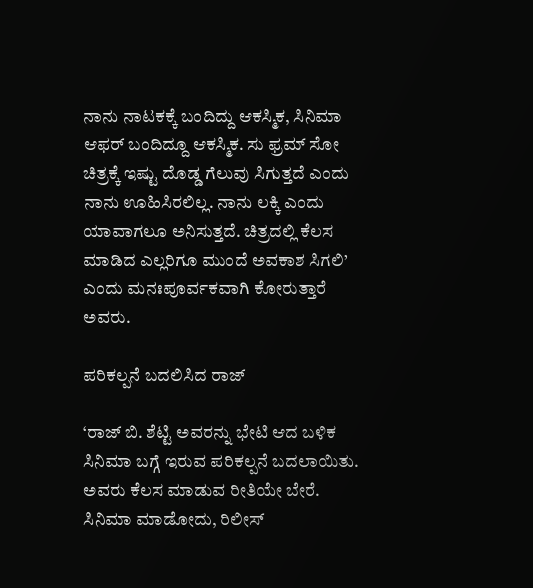ನಾನು ನಾಟಕಕ್ಕೆ ಬಂದಿದ್ದು ಆಕಸ್ಮಿಕ, ಸಿನಿಮಾ ಆಫರ್ ಬಂದಿದ್ದೂ ಆಕಸ್ಮಿಕ. ಸು ಫ್ರಮ್ ಸೋ ಚಿತ್ರಕ್ಕೆ ಇಷ್ಟು ದೊಡ್ಡ ಗೆಲುವು ಸಿಗುತ್ತದೆ ಎಂದು ನಾನು ಊಹಿಸಿರಲಿಲ್ಲ. ನಾನು ಲಕ್ಕಿ ಎಂದು ಯಾವಾಗಲೂ ಅನಿಸುತ್ತದೆ. ಚಿತ್ರದಲ್ಲಿ ಕೆಲಸ ಮಾಡಿದ ಎಲ್ಲರಿಗೂ ಮುಂದೆ ಅವಕಾಶ ಸಿಗಲಿ’ ಎಂದು ಮನಃಪೂರ್ವಕವಾಗಿ ಕೋರುತ್ತಾರೆ ಅವರು.

ಪರಿಕಲ್ಪನೆ ಬದಲಿಸಿದ ರಾಜ್

‘ರಾಜ್ ಬಿ. ಶೆಟ್ಟಿ ಅವರನ್ನು ಭೇಟಿ ಆದ ಬಳಿಕ ಸಿನಿಮಾ ಬಗ್ಗೆ ಇರುವ ಪರಿಕಲ್ಪನೆ ಬದಲಾಯಿತು. ಅವರು ಕೆಲಸ ಮಾಡುವ ರೀತಿಯೇ ಬೇರೆ. ಸಿನಿಮಾ ಮಾಡೋದು, ರಿಲೀಸ್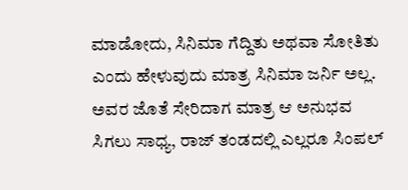ಮಾಡೋದು, ಸಿನಿಮಾ ಗೆದ್ದಿತು ಅಥವಾ ಸೋತಿತು ಎಂದು ಹೇಳುವುದು ಮಾತ್ರ ಸಿನಿಮಾ ಜರ್ನಿ ಅಲ್ಲ. ಅವರ ಜೊತೆ ಸೇರಿದಾಗ ಮಾತ್ರ ಆ ಅನುಭವ ಸಿಗಲು ಸಾಧ್ಯ, ರಾಜ್ ತಂಡದಲ್ಲಿ ಎಲ್ಲರೂ ಸಿಂಪಲ್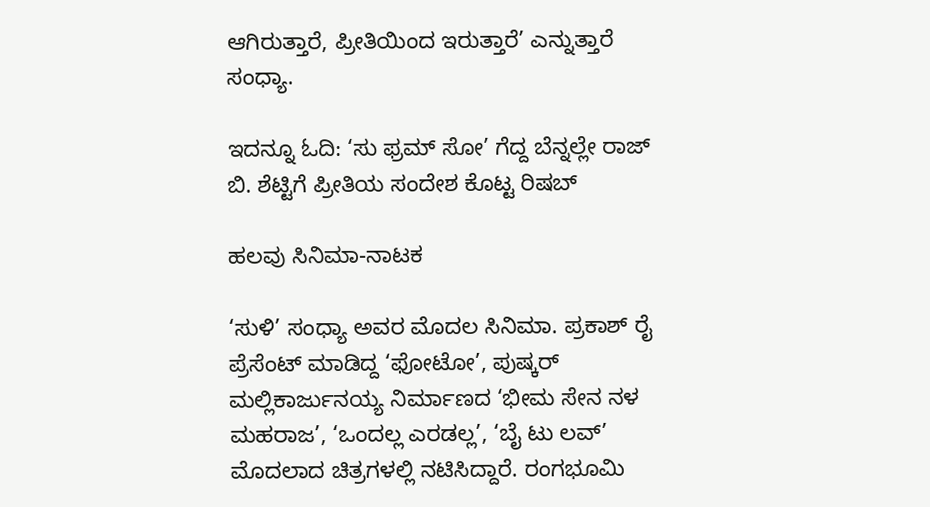ಆಗಿರುತ್ತಾರೆ, ಪ್ರೀತಿಯಿಂದ ಇರುತ್ತಾರೆ’ ಎನ್ನುತ್ತಾರೆ ಸಂಧ್ಯಾ.

ಇದನ್ನೂ ಓದಿ: ‘ಸು ಫ್ರಮ್ ಸೋ’ ಗೆದ್ದ ಬೆನ್ನಲ್ಲೇ ರಾಜ್ ಬಿ. ಶೆಟ್ಟಿಗೆ ಪ್ರೀತಿಯ ಸಂದೇಶ ಕೊಟ್ಟ ರಿಷಬ್

ಹಲವು ಸಿನಿಮಾ-ನಾಟಕ

‘ಸುಳಿ’ ಸಂಧ್ಯಾ ಅವರ ಮೊದಲ ಸಿನಿಮಾ. ಪ್ರಕಾಶ್ ರೈ ಪ್ರೆಸೆಂಟ್ ಮಾಡಿದ್ದ ‘ಫೋಟೋ’, ಪುಷ್ಕರ್ ಮಲ್ಲಿಕಾರ್ಜುನಯ್ಯ ನಿರ್ಮಾಣದ ‘ಭೀಮ ಸೇನ ನಳ ಮಹರಾಜ’, ‘ಒಂದಲ್ಲ ಎರಡಲ್ಲ’, ‘ಬೈ ಟು ಲವ್’ ಮೊದಲಾದ ಚಿತ್ರಗಳಲ್ಲಿ ನಟಿಸಿದ್ದಾರೆ. ರಂಗಭೂಮಿ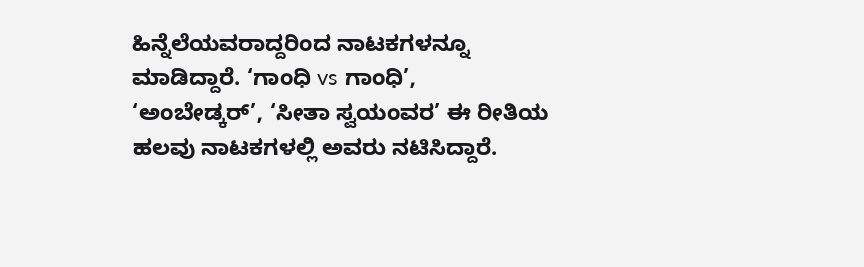ಹಿನ್ನೆಲೆಯವರಾದ್ದರಿಂದ ನಾಟಕಗಳನ್ನೂ ಮಾಡಿದ್ದಾರೆ. ‘ಗಾಂಧಿ vs ಗಾಂಧಿ’, ‘ಅಂಬೇಡ್ಕರ್’, ‘ಸೀತಾ ಸ್ವಯಂವರ’ ಈ ರೀತಿಯ ಹಲವು ನಾಟಕಗಳಲ್ಲಿ ಅವರು ನಟಿಸಿದ್ದಾರೆ.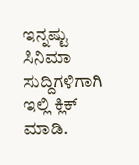ಇನ್ನಷ್ಟು ಸಿನಿಮಾ ಸುದ್ದಿಗಳಿಗಾಗಿ ಇಲ್ಲಿ ಕ್ಲಿಕ್ ಮಾಡಿ.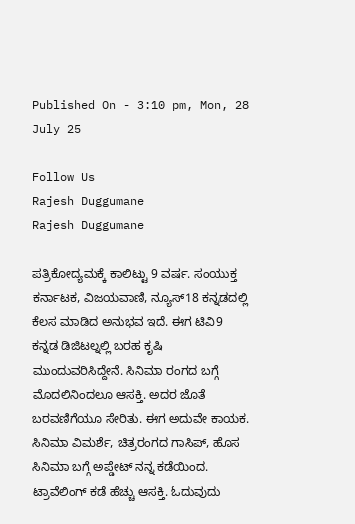Published On - 3:10 pm, Mon, 28 July 25

Follow Us
Rajesh Duggumane
Rajesh Duggumane

ಪತ್ರಿಕೋದ್ಯಮಕ್ಕೆ ಕಾಲಿಟ್ಟು 9 ವರ್ಷ. ಸಂಯುಕ್ತ ಕರ್ನಾಟಕ, ವಿಜಯವಾಣಿ, ನ್ಯೂಸ್18 ಕನ್ನಡದಲ್ಲಿ ಕೆಲಸ ಮಾಡಿದ ಅನುಭವ ಇದೆ. ಈಗ ಟಿವಿ9 ಕನ್ನಡ ಡಿಜಿಟಲ್ನಲ್ಲಿ ಬರಹ ಕೃಷಿ ಮುಂದುವರಿಸಿದ್ದೇನೆ. ಸಿನಿಮಾ ರಂಗದ ಬಗ್ಗೆ ಮೊದಲಿನಿಂದಲೂ ಆಸಕ್ತಿ. ಅದರ ಜೊತೆ ಬರವಣಿಗೆಯೂ ಸೇರಿತು. ಈಗ ಅದುವೇ ಕಾಯಕ. ಸಿನಿಮಾ ವಿಮರ್ಶೆ, ಚಿತ್ರರಂಗದ ಗಾಸಿಪ್, ಹೊಸ ಸಿನಿಮಾ ಬಗ್ಗೆ ಅಪ್ಡೇಟ್ ನನ್ನ ಕಡೆಯಿಂದ. ಟ್ರಾವೆಲಿಂಗ್ ಕಡೆ ಹೆಚ್ಚು ಆಸಕ್ತಿ. ಓದುವುದು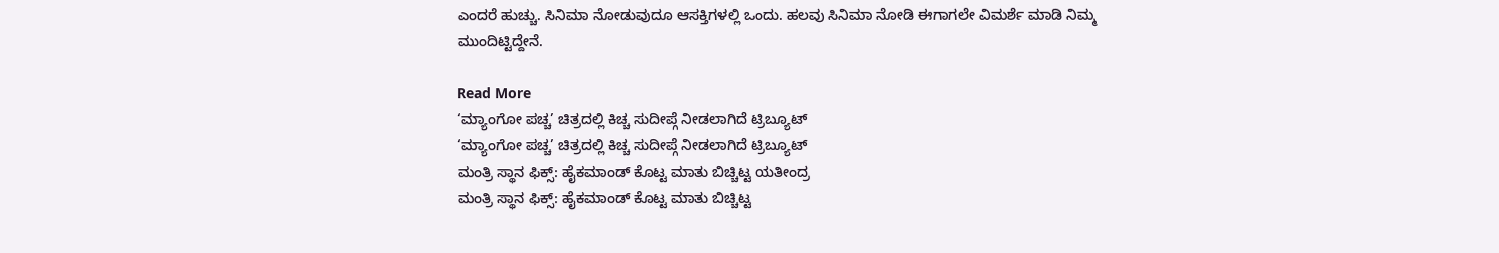ಎಂದರೆ ಹುಚ್ಚು. ಸಿನಿಮಾ ನೋಡುವುದೂ ಆಸಕ್ತಿಗಳಲ್ಲಿ ಒಂದು. ಹಲವು ಸಿನಿಮಾ ನೋಡಿ ಈಗಾಗಲೇ ವಿಮರ್ಶೆ ಮಾಡಿ ನಿಮ್ಮ ಮುಂದಿಟ್ಟಿದ್ದೇನೆ.

Read More
‘ಮ್ಯಾಂಗೋ ಪಚ್ಚ’ ಚಿತ್ರದಲ್ಲಿ ಕಿಚ್ಚ ಸುದೀಪ್ಗೆ ನೀಡಲಾಗಿದೆ ಟ್ರಿಬ್ಯೂಟ್
‘ಮ್ಯಾಂಗೋ ಪಚ್ಚ’ ಚಿತ್ರದಲ್ಲಿ ಕಿಚ್ಚ ಸುದೀಪ್ಗೆ ನೀಡಲಾಗಿದೆ ಟ್ರಿಬ್ಯೂಟ್
ಮಂತ್ರಿ ಸ್ಥಾನ ಫಿಕ್ಸ್: ಹೈಕಮಾಂಡ್ ಕೊಟ್ಟ ಮಾತು ಬಿಚ್ಚಿಟ್ಟ ಯತೀಂದ್ರ
ಮಂತ್ರಿ ಸ್ಥಾನ ಫಿಕ್ಸ್: ಹೈಕಮಾಂಡ್ ಕೊಟ್ಟ ಮಾತು ಬಿಚ್ಚಿಟ್ಟ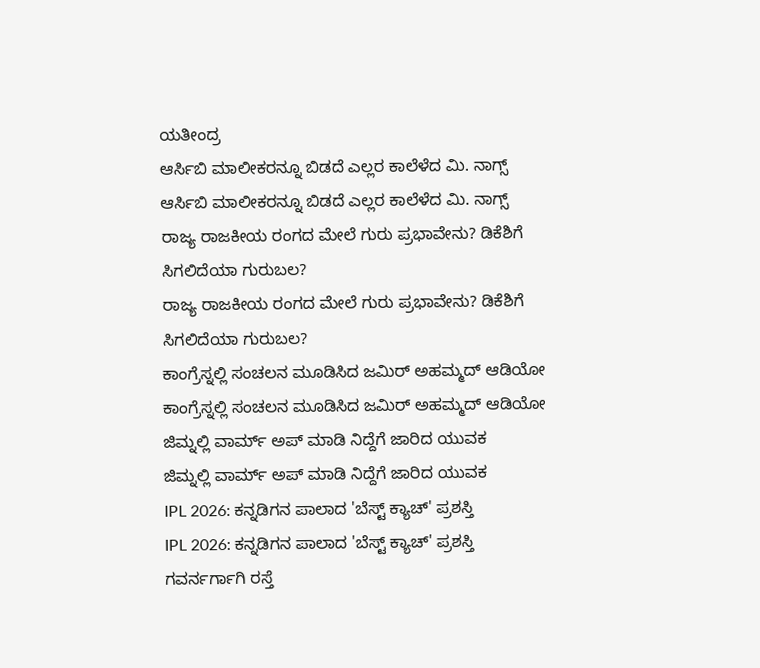ಯತೀಂದ್ರ
ಆರ್ಸಿಬಿ ಮಾಲೀಕರನ್ನೂ ಬಿಡದೆ ಎಲ್ಲರ ಕಾಲೆಳೆದ ಮಿ. ನಾಗ್ಸ್
ಆರ್ಸಿಬಿ ಮಾಲೀಕರನ್ನೂ ಬಿಡದೆ ಎಲ್ಲರ ಕಾಲೆಳೆದ ಮಿ. ನಾಗ್ಸ್
ರಾಜ್ಯ ರಾಜಕೀಯ ರಂಗದ ಮೇಲೆ ಗುರು ಪ್ರಭಾವೇನು? ಡಿಕೆಶಿಗೆ ಸಿಗಲಿದೆಯಾ ಗುರುಬಲ?
ರಾಜ್ಯ ರಾಜಕೀಯ ರಂಗದ ಮೇಲೆ ಗುರು ಪ್ರಭಾವೇನು? ಡಿಕೆಶಿಗೆ ಸಿಗಲಿದೆಯಾ ಗುರುಬಲ?
ಕಾಂಗ್ರೆಸ್ನಲ್ಲಿ ಸಂಚಲನ ಮೂಡಿಸಿದ ಜಮಿರ್ ಅಹಮ್ಮದ್ ಆಡಿಯೋ
ಕಾಂಗ್ರೆಸ್ನಲ್ಲಿ ಸಂಚಲನ ಮೂಡಿಸಿದ ಜಮಿರ್ ಅಹಮ್ಮದ್ ಆಡಿಯೋ
ಜಿಮ್ನಲ್ಲಿ ವಾರ್ಮ್ ಅಪ್ ಮಾಡಿ ನಿದ್ದೆಗೆ ಜಾರಿದ ಯುವಕ
ಜಿಮ್ನಲ್ಲಿ ವಾರ್ಮ್ ಅಪ್ ಮಾಡಿ ನಿದ್ದೆಗೆ ಜಾರಿದ ಯುವಕ
IPL 2026: ಕನ್ನಡಿಗನ ಪಾಲಾದ 'ಬೆಸ್ಟ್ ಕ್ಯಾಚ್' ಪ್ರಶಸ್ತಿ
IPL 2026: ಕನ್ನಡಿಗನ ಪಾಲಾದ 'ಬೆಸ್ಟ್ ಕ್ಯಾಚ್' ಪ್ರಶಸ್ತಿ
ಗವರ್ನರ್ಗಾಗಿ ರಸ್ತೆ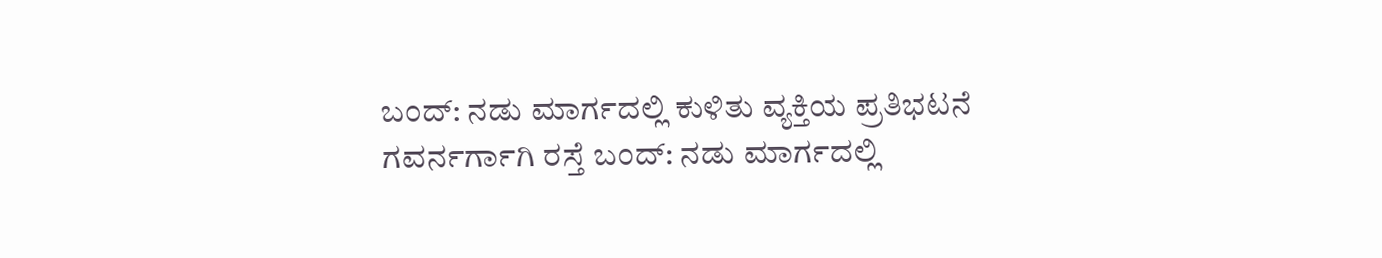ಬಂದ್: ನಡು ಮಾರ್ಗದಲ್ಲಿ ಕುಳಿತು ವ್ಯಕ್ತಿಯ ಪ್ರತಿಭಟನೆ
ಗವರ್ನರ್ಗಾಗಿ ರಸ್ತೆ ಬಂದ್: ನಡು ಮಾರ್ಗದಲ್ಲಿ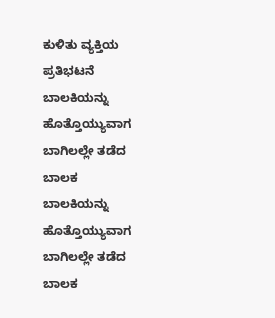ಕುಳಿತು ವ್ಯಕ್ತಿಯ ಪ್ರತಿಭಟನೆ
ಬಾಲಕಿಯನ್ನು ಹೊತ್ತೊಯ್ಯುವಾಗ ಬಾಗಿಲಲ್ಲೇ ತಡೆದ ಬಾಲಕ
ಬಾಲಕಿಯನ್ನು ಹೊತ್ತೊಯ್ಯುವಾಗ ಬಾಗಿಲಲ್ಲೇ ತಡೆದ ಬಾಲಕ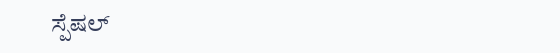ಸ್ಪೆಷಲ್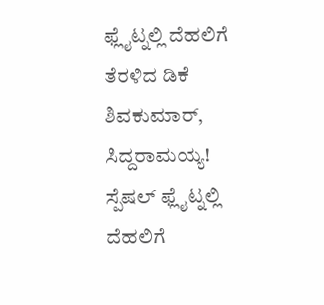ಫ್ಲೈಟ್ನಲ್ಲಿ ದೆಹಲಿಗೆ ತೆರಳಿದ ಡಿಕೆ ಶಿವಕುಮಾರ್, ಸಿದ್ದರಾಮಯ್ಯ!
ಸ್ಪೆಷಲ್ ಫ್ಲೈಟ್ನಲ್ಲಿ ದೆಹಲಿಗೆ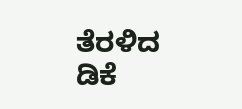ತೆರಳಿದ ಡಿಕೆ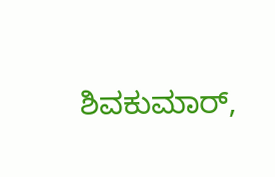ಶಿವಕುಮಾರ್,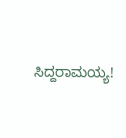ಸಿದ್ದರಾಮಯ್ಯ!